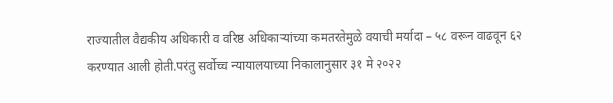राज्यातील वैद्यकीय अधिकारी व वरिष्ठ अधिकाऱ्यांच्या कमतरतेमुळे वयाची मर्यादा – ५८ वरून वाढवून ६२ करण्यात आली होती.परंतु सर्वोच्च न्यायालयाच्या निकालानुसार ३१ मे २०२२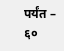पर्यंत – ६०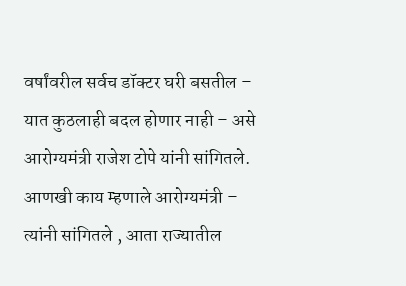वर्षांवरील सर्वच डॉक्टर घरी बसतील – यात कुठलाही बदल होणार नाही – असे आरोग्यमंत्री राजेश टोपे यांनी सांगितले.
आणखी काय म्हणाले आरोग्यमंत्री –
त्यांनी सांगितले , आता राज्यातील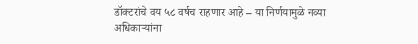डॉक्टरांचे वय ५८ वर्षच राहणार आहे – या निर्णयामुळे नव्या अधिकाऱ्यांना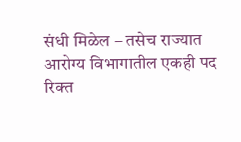संधी मिळेल – तसेच राज्यात आरोग्य विभागातील एकही पद रिक्त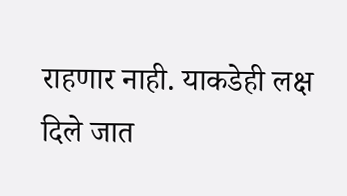राहणार नाही. याकडेही लक्ष दिले जात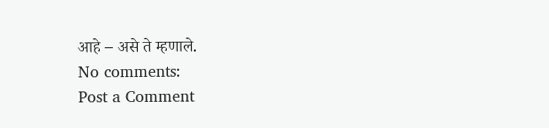आहे – असे ते म्हणाले.
No comments:
Post a Comment